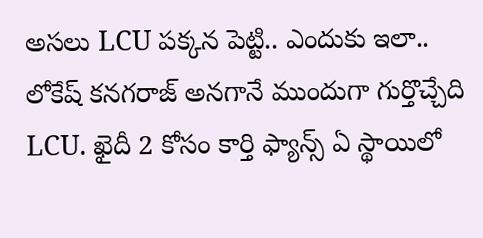అసలు LCU పక్కన పెట్టి.. ఎందుకు ఇలా..
లోకేష్ కనగరాజ్ అనగానే ముందుగా గుర్తొచ్చేది LCU. ఖైదీ 2 కోసం కార్తి ఫ్యాన్స్ ఏ స్థాయిలో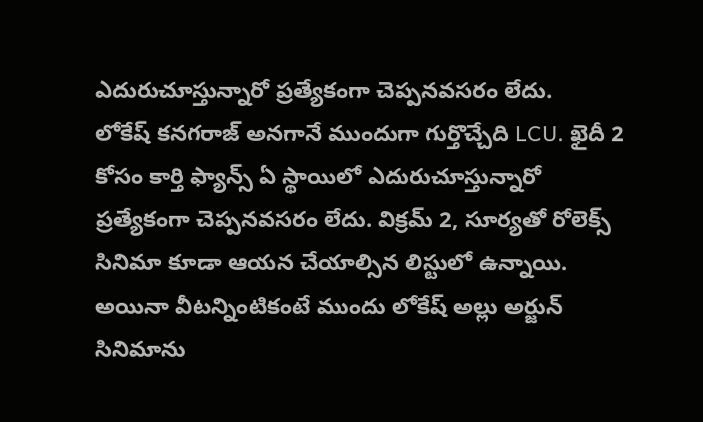ఎదురుచూస్తున్నారో ప్రత్యేకంగా చెప్పనవసరం లేదు.
లోకేష్ కనగరాజ్ అనగానే ముందుగా గుర్తొచ్చేది LCU. ఖైదీ 2 కోసం కార్తి ఫ్యాన్స్ ఏ స్థాయిలో ఎదురుచూస్తున్నారో ప్రత్యేకంగా చెప్పనవసరం లేదు. విక్రమ్ 2, సూర్యతో రోలెక్స్ సినిమా కూడా ఆయన చేయాల్సిన లిస్టులో ఉన్నాయి. అయినా వీటన్నింటికంటే ముందు లోకేష్ అల్లు అర్జున్ సినిమాను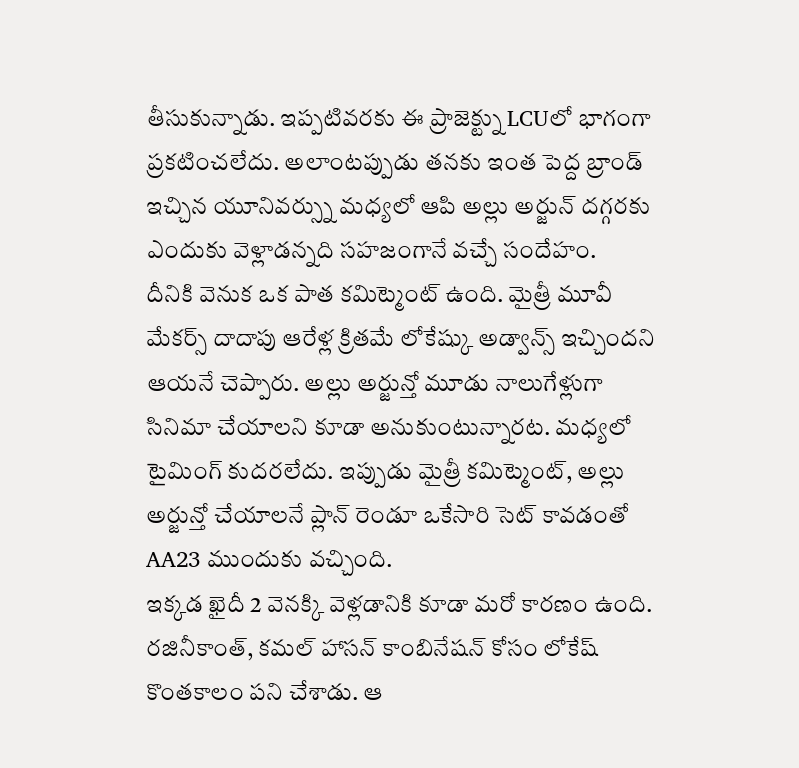తీసుకున్నాడు. ఇప్పటివరకు ఈ ప్రాజెక్ట్ను LCUలో భాగంగా ప్రకటించలేదు. అలాంటప్పుడు తనకు ఇంత పెద్ద బ్రాండ్ ఇచ్చిన యూనివర్స్ను మధ్యలో ఆపి అల్లు అర్జున్ దగ్గరకు ఎందుకు వెళ్లాడన్నది సహజంగానే వచ్చే సందేహం.
దీనికి వెనుక ఒక పాత కమిట్మెంట్ ఉంది. మైత్రీ మూవీ మేకర్స్ దాదాపు ఆరేళ్ల క్రితమే లోకేష్కు అడ్వాన్స్ ఇచ్చిందని ఆయనే చెప్పారు. అల్లు అర్జున్తో మూడు నాలుగేళ్లుగా సినిమా చేయాలని కూడా అనుకుంటున్నారట. మధ్యలో టైమింగ్ కుదరలేదు. ఇప్పుడు మైత్రీ కమిట్మెంట్, అల్లు అర్జున్తో చేయాలనే ప్లాన్ రెండూ ఒకేసారి సెట్ కావడంతో AA23 ముందుకు వచ్చింది.
ఇక్కడ ఖైదీ 2 వెనక్కి వెళ్లడానికి కూడా మరో కారణం ఉంది. రజినీకాంత్, కమల్ హాసన్ కాంబినేషన్ కోసం లోకేష్ కొంతకాలం పని చేశాడు. ఆ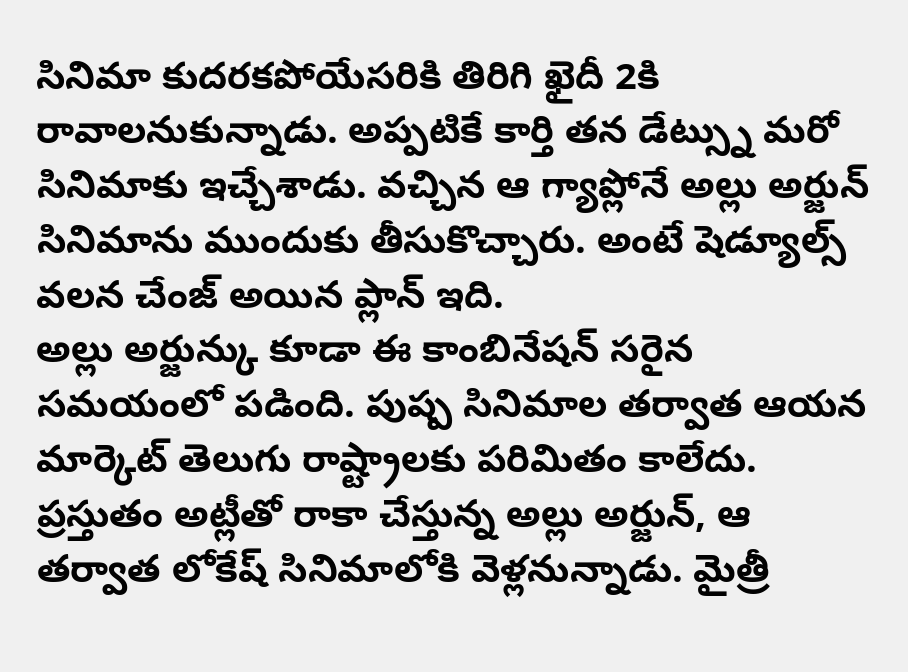సినిమా కుదరకపోయేసరికి తిరిగి ఖైదీ 2కి రావాలనుకున్నాడు. అప్పటికే కార్తి తన డేట్స్ను మరో సినిమాకు ఇచ్చేశాడు. వచ్చిన ఆ గ్యాప్లోనే అల్లు అర్జున్ సినిమాను ముందుకు తీసుకొచ్చారు. అంటే షెడ్యూల్స్ వలన చేంజ్ అయిన ప్లాన్ ఇది.
అల్లు అర్జున్కు కూడా ఈ కాంబినేషన్ సరైన సమయంలో పడింది. పుష్ప సినిమాల తర్వాత ఆయన మార్కెట్ తెలుగు రాష్ట్రాలకు పరిమితం కాలేదు. ప్రస్తుతం అట్లీతో రాకా చేస్తున్న అల్లు అర్జున్, ఆ తర్వాత లోకేష్ సినిమాలోకి వెళ్లనున్నాడు. మైత్రీ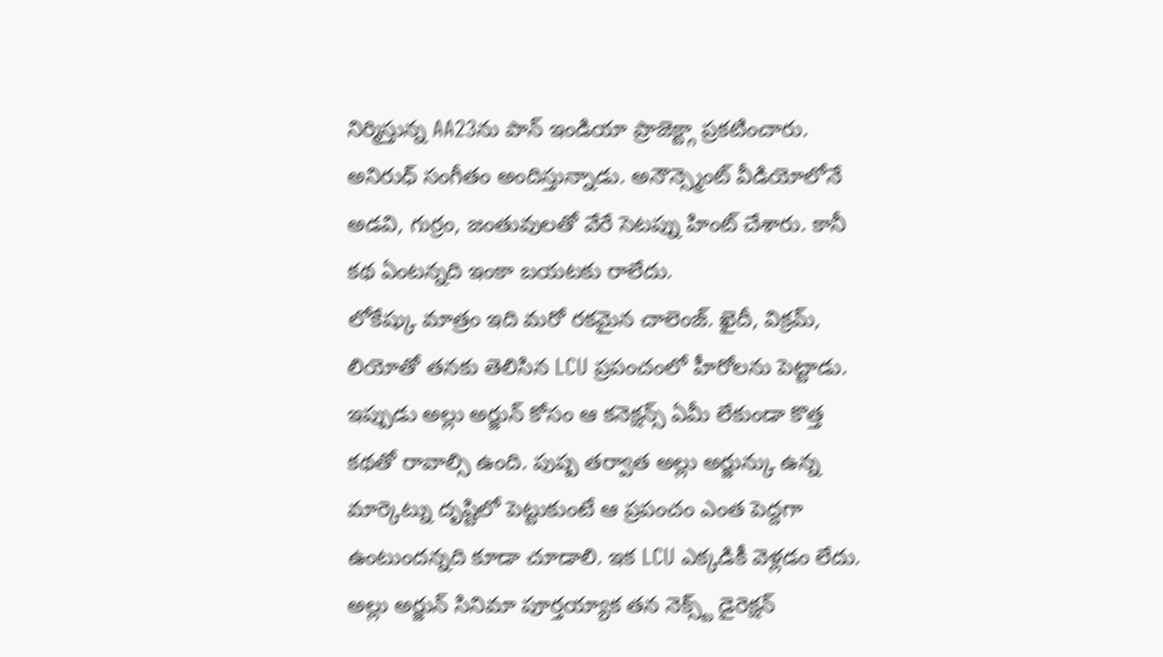నిర్మిస్తున్న AA23ను పాన్ ఇండియా ప్రాజెక్ట్గా ప్రకటించారు. అనిరుధ్ సంగీతం అందిస్తున్నాడు. అనౌన్స్మెంట్ వీడియోలోనే అడవి, గుర్రం, జంతువులతో వేరే సెటప్ను హింట్ చేశారు. కానీ కథ ఏంటన్నది ఇంకా బయటకు రాలేదు.
లోకేష్కు మాత్రం ఇది మరో రకమైన చాలెంజ్. ఖైదీ, విక్రమ్, లియోతో తనకు తెలిసిన LCU ప్రపంచంలో హీరోలను పెట్టాడు. ఇప్పుడు అల్లు అర్జున్ కోసం ఆ కనెక్షన్స్ ఏమీ లేకుండా కొత్త కథతో రావాల్సి ఉంది. పుష్ప తర్వాత అల్లు అర్జున్కు ఉన్న మార్కెట్ను దృష్టిలో పెట్టుకుంటే ఆ ప్రపంచం ఎంత పెద్దగా ఉంటుందన్నది కూడా చూడాలి. ఇక LCU ఎక్కడికీ వెళ్లడం లేదు. అల్లు అర్జున్ సినిమా పూర్తయ్యాక తన నెక్స్ట్ డైరెక్షన్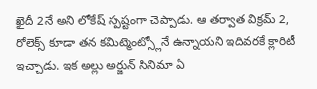ఖైదీ 2నే అని లోకేష్ స్పష్టంగా చెప్పాడు. ఆ తర్వాత విక్రమ్ 2, రోలెక్స్ కూడా తన కమిట్మెంట్స్లోనే ఉన్నాయని ఇదివరకే క్లారిటీ ఇచ్చాడు. ఇక అల్లు అర్జున్ సినిమా ఏ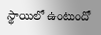స్థాయిలో ఉంటుందో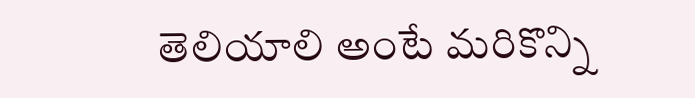తెలియాలి అంటే మరికొన్ని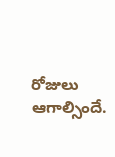రోజులు ఆగాల్సిందే.